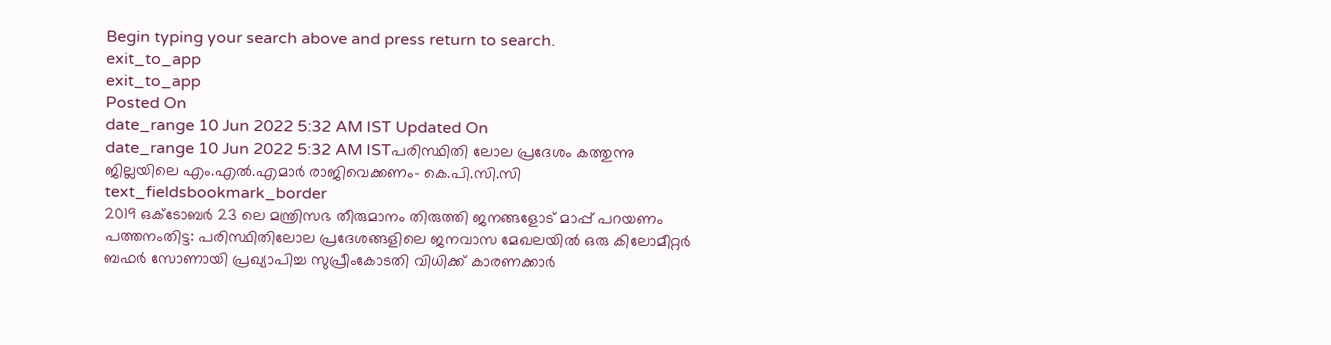Begin typing your search above and press return to search.
exit_to_app
exit_to_app
Posted On
date_range 10 Jun 2022 5:32 AM IST Updated On
date_range 10 Jun 2022 5:32 AM ISTപരിസ്ഥിതി ലോല പ്രദേശം കത്തുന്നു ജില്ലയിലെ എം.എൽ.എമാർ രാജിവെക്കണം- കെ.പി.സി.സി
text_fieldsbookmark_border
2019 ഒക്ടോബർ 23 ലെ മന്ത്രിസഭ തീരുമാനം തിരുത്തി ജനങ്ങളോട് മാപ്പ് പറയണം പത്തനംതിട്ട: പരിസ്ഥിതിലോല പ്രദേശങ്ങളിലെ ജനവാസ മേഖലയിൽ ഒരു കിലോമീറ്റർ ബഫർ സോണായി പ്രഖ്യാപിച്ച സുപ്രീംകോടതി വിധിക്ക് കാരണക്കാർ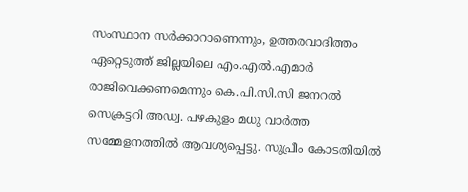സംസ്ഥാന സർക്കാറാണെന്നും, ഉത്തരവാദിത്തം ഏറ്റെടുത്ത് ജില്ലയിലെ എം.എൽ.എമാർ രാജിവെക്കണമെന്നും കെ.പി.സി.സി ജനറൽ സെക്രട്ടറി അഡ്വ. പഴകുളം മധു വാർത്ത സമ്മേളനത്തിൽ ആവശ്യപ്പെട്ടു. സുപ്രീം കോടതിയിൽ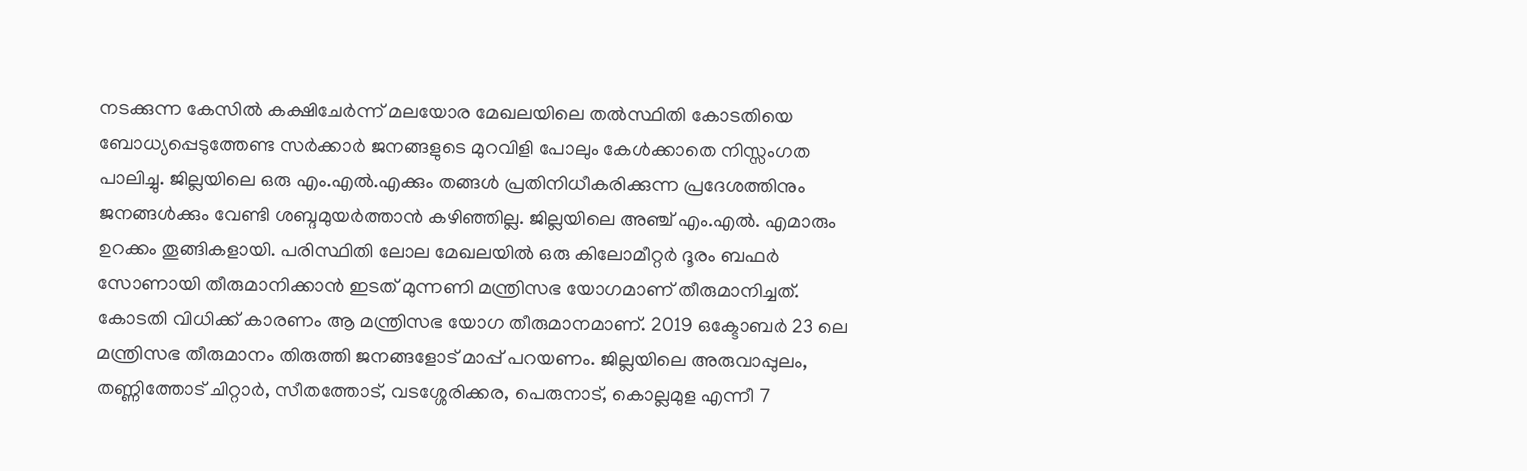നടക്കുന്ന കേസിൽ കക്ഷിചേർന്ന് മലയോര മേഖലയിലെ തൽസ്ഥിതി കോടതിയെ ബോധ്യപ്പെടുത്തേണ്ട സർക്കാർ ജനങ്ങളുടെ മുറവിളി പോലും കേൾക്കാതെ നിസ്സംഗത പാലിച്ചു. ജില്ലയിലെ ഒരു എം.എൽ.എക്കും തങ്ങൾ പ്രതിനിധീകരിക്കുന്ന പ്രദേശത്തിനും ജനങ്ങൾക്കും വേണ്ടി ശബ്ദമുയർത്താൻ കഴിഞ്ഞില്ല. ജില്ലയിലെ അഞ്ച് എം.എൽ. എമാരും ഉറക്കം തൂങ്ങികളായി. പരിസ്ഥിതി ലോല മേഖലയിൽ ഒരു കിലോമീറ്റർ ദൂരം ബഫർ സോണായി തീരുമാനിക്കാൻ ഇടത് മുന്നണി മന്ത്രിസഭ യോഗമാണ് തീരുമാനിച്ചത്. കോടതി വിധിക്ക് കാരണം ആ മന്ത്രിസഭ യോഗ തീരുമാനമാണ്. 2019 ഒക്ടോബർ 23 ലെ മന്ത്രിസഭ തീരുമാനം തിരുത്തി ജനങ്ങളോട് മാപ്പ് പറയണം. ജില്ലയിലെ അരുവാപ്പുലം, തണ്ണിത്തോട് ചിറ്റാർ, സീതത്തോട്, വടശ്ശേരിക്കര, പെരുനാട്, കൊല്ലമുള എന്നീ 7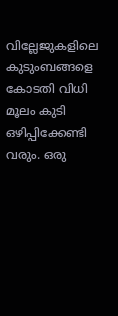വില്ലേജുകളിലെ കുടുംബങ്ങളെ കോടതി വിധി മൂലം കുടി ഒഴിപ്പിക്കേണ്ടി വരും. ഒരു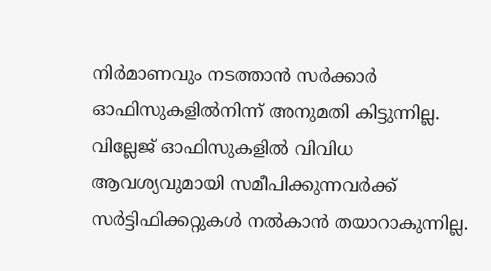നിർമാണവും നടത്താൻ സർക്കാർ ഓഫിസുകളിൽനിന്ന് അനുമതി കിട്ടുന്നില്ല. വില്ലേജ് ഓഫിസുകളിൽ വിവിധ ആവശ്യവുമായി സമീപിക്കുന്നവർക്ക് സർട്ടിഫിക്കറ്റുകൾ നൽകാൻ തയാറാകുന്നില്ല.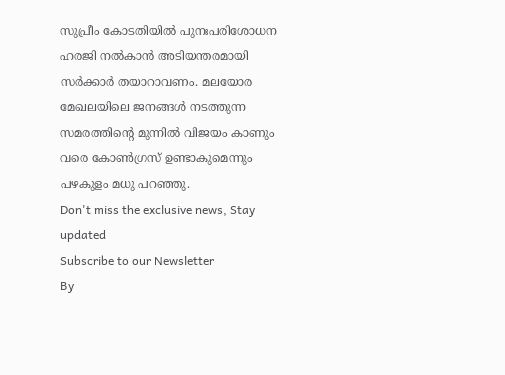സുപ്രീം കോടതിയിൽ പുനഃപരിശോധന ഹരജി നൽകാൻ അടിയന്തരമായി സർക്കാർ തയാറാവണം. മലയോര മേഖലയിലെ ജനങ്ങൾ നടത്തുന്ന സമരത്തിന്റെ മുന്നിൽ വിജയം കാണും വരെ കോൺഗ്രസ് ഉണ്ടാകുമെന്നും പഴകുളം മധു പറഞ്ഞു.
Don't miss the exclusive news, Stay updated
Subscribe to our Newsletter
By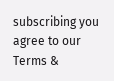subscribing you agree to our Terms &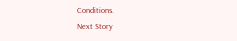Conditions.
Next Story